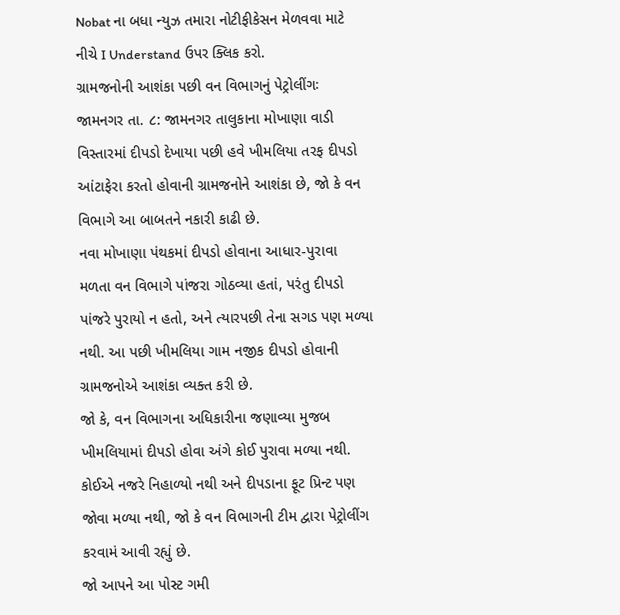Nobat ના બધા ન્યુઝ તમારા નોટીફીકેસન મેળવવા માટે નીચે I Understand ઉપર ક્લિક કરો.
ગ્રામજનોની આશંકા પછી વન વિભાગનું પેટ્રોલીંગઃ
જામનગર તા. ૮: જામનગર તાલુકાના મોખાણા વાડી વિસ્તારમાં દીપડો દેખાયા પછી હવે ખીમલિયા તરફ દીપડો આંટાફેરા કરતો હોવાની ગ્રામજનોને આશંકા છે, જો કે વન વિભાગે આ બાબતને નકારી કાઢી છે.
નવા મોખાણા પંથકમાં દીપડો હોવાના આધાર-પુરાવા મળતા વન વિભાગે પાંજરા ગોઠવ્યા હતાં, પરંતુ દીપડો પાંજરે પુરાયો ન હતો, અને ત્યારપછી તેના સગડ પણ મળ્યા નથી. આ પછી ખીમલિયા ગામ નજીક દીપડો હોવાની ગ્રામજનોએ આશંકા વ્યક્ત કરી છે.
જો કે, વન વિભાગના અધિકારીના જણાવ્યા મુજબ ખીમલિયામાં દીપડો હોવા અંગે કોઈ પુરાવા મળ્યા નથી. કોઈએ નજરે નિહાળ્યો નથી અને દીપડાના ફૂટ પ્રિન્ટ પણ જોવા મળ્યા નથી, જો કે વન વિભાગની ટીમ દ્વારા પેટ્રોલીંગ કરવામં આવી રહ્યું છે.
જો આપને આ પોસ્ટ ગમી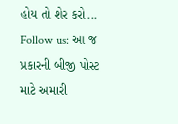હોય તો શેર કરો...
Follow us: આ જ પ્રકારની બીજી પોસ્ટ માટે અમારી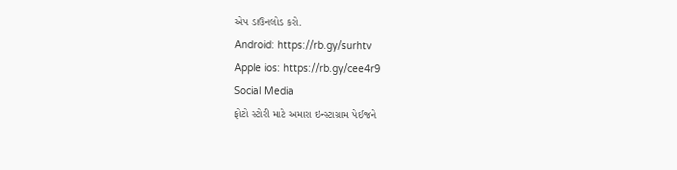એપ ડાઉનલોડ કરો.
Android: https://rb.gy/surhtv
Apple ios: https://rb.gy/cee4r9
Social Media
ફોટો સ્ટોરી માટે અમારા ઇન્સ્ટાગ્રામ પેઈજને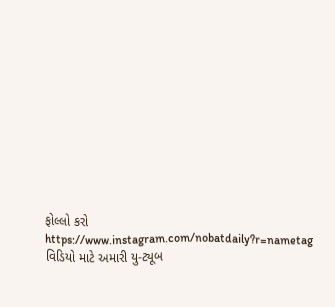ફોલ્લો કરો
https://www.instagram.com/nobatdaily?r=nametag
વિડિયો માટે અમારી યુ-ટ્યૂબ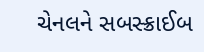ચેનલને સબસ્ક્રાઈબ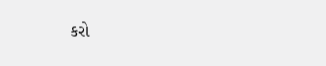કરો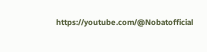https://youtube.com/@Nobatofficial